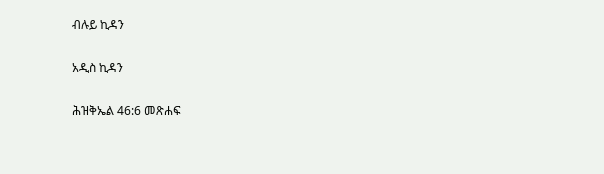ብሉይ ኪዳን

አዲስ ኪዳን

ሕዝቅኤል 46:6 መጽሐፍ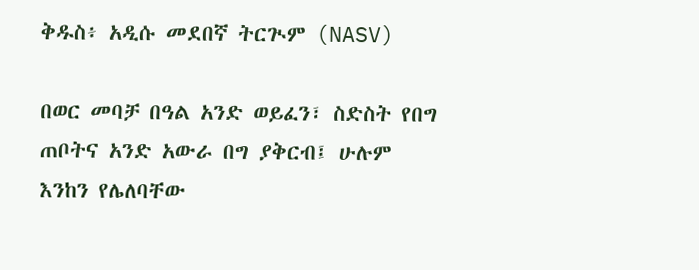ቅዱስ፥ አዲሱ መደበኛ ትርጒም (NASV)

በወር መባቻ በዓል አንድ ወይፈን፣ ስድስት የበግ ጠቦትና አንድ አውራ በግ ያቅርብ፤ ሁሉም እንከን የሌለባቸው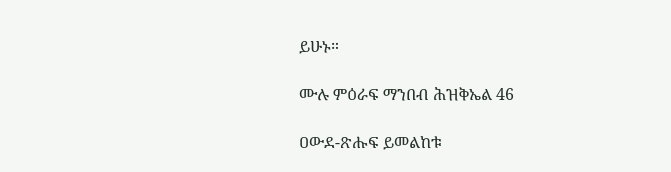ይሁኑ።

ሙሉ ምዕራፍ ማንበብ ሕዝቅኤል 46

ዐውደ-ጽሑፍ ይመልከቱ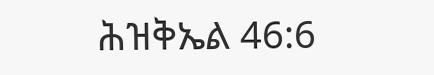ሕዝቅኤል 46:6